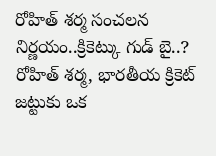రోహిత్ శర్మ సంచలన నిర్ణయం..క్రికెట్కు గుడ్ బై..?
రోహిత్ శర్మ, భారతీయ క్రికెట్ జట్టుకు ఒక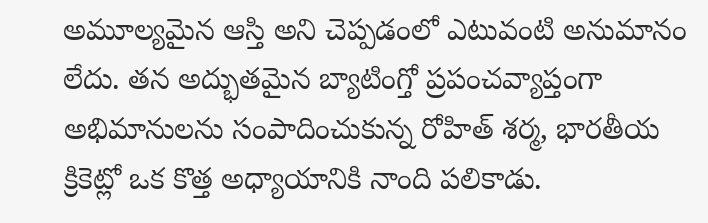అమూల్యమైన ఆస్తి అని చెప్పడంలో ఎటువంటి అనుమానం లేదు. తన అద్భుతమైన బ్యాటింగ్తో ప్రపంచవ్యాప్తంగా అభిమానులను సంపాదించుకున్న రోహిత్ శర్మ, భారతీయ క్రికెట్లో ఒక కొత్త అధ్యాయానికి నాంది పలికాడు.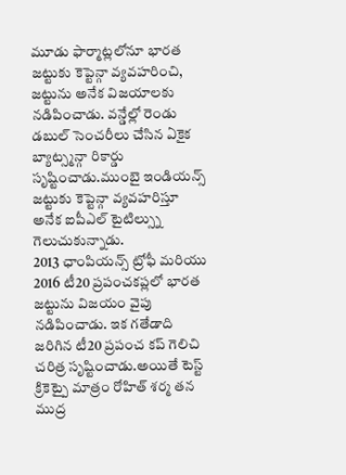మూడు ఫార్మాట్లలోనూ భారత జట్టుకు కెప్టెన్గా వ్యవహరించి, జట్టును అనేక విజయాలకు నడిపించాడు. వన్డేల్లో రెండు డబుల్ సెంచరీలు చేసిన ఏకైక బ్యాట్స్మన్గా రికార్డు సృష్టించాడు.ముంబై ఇండియన్స్ జట్టుకు కెప్టెన్గా వ్యవహరిస్తూ అనేక ఐపీఎల్ టైటిల్స్ను గెలుచుకున్నాడు.
2013 ఛాంపియన్స్ ట్రోఫీ మరియు 2016 టీ20 ప్రపంచకప్లలో భారత జట్టును విజయం వైపు నడిపించాడు. ఇక గతేడాది జరిగిన టీ20 ప్రపంచ కప్ గెలిచి చరిత్ర సృష్టించాడు.అయితే టెస్ట్ క్రికెట్పై మాత్రం రోహిత్ శర్మ తన ముద్ర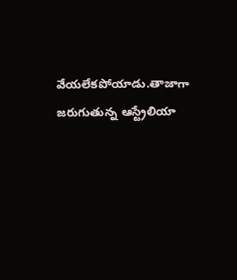వేయలేకపోయాడు.తాజాగా జరుగుతున్న ఆస్ట్రేలియా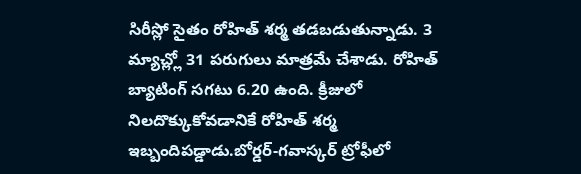సిరీస్లో సైతం రోహిత్ శర్మ తడబడుతున్నాడు. 3 మ్యాచ్ల్లో 31 పరుగులు మాత్రమే చేశాడు. రోహిత్ బ్యాటింగ్ సగటు 6.20 ఉంది. క్రీజులో నిలదొక్కుకోవడానికే రోహిత్ శర్మ ఇబ్బందిపడ్డాడు.బోర్డర్-గవాస్కర్ ట్రోఫీలో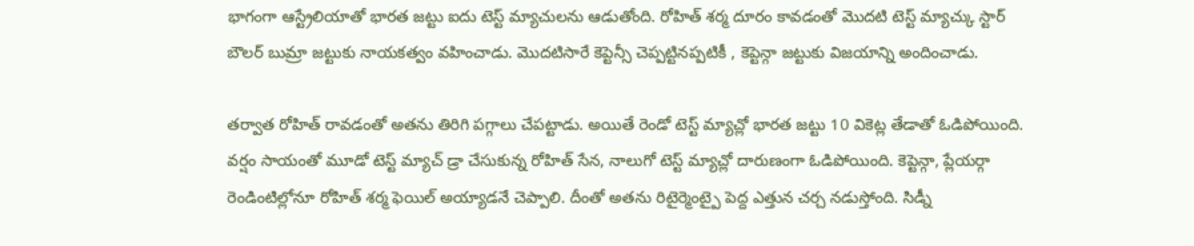భాగంగా ఆస్ట్రేలియాతో భారత జట్టు ఐదు టెస్ట్ మ్యాచులను ఆడుతోంది. రోహిత్ శర్మ దూరం కావడంతో మొదటి టెస్ట్ మ్యాచ్కు స్టార్ బౌలర్ బుమ్రా జట్టుకు నాయకత్వం వహించాడు. మొదటిసారే కెప్టెన్సీ చెప్పట్టినప్పటికీ , కెప్టెన్గా జట్టుకు విజయాన్ని అందించాడు.

తర్వాత రోహిత్ రావడంతో అతను తిరిగి పగ్గాలు చేపట్టాడు. అయితే రెండో టెస్ట్ మ్యాచ్లో భారత జట్టు 10 వికెట్ల తేడాతో ఓడిపోయింది. వర్షం సాయంతో మూడో టెస్ట్ మ్యాచ్ డ్రా చేసుకున్న రోహిత్ సేన, నాలుగో టెస్ట్ మ్యాచ్లో దారుణంగా ఓడిపోయింది. కెప్టెన్గా, ప్లేయర్గా రెండింటిల్లోనూ రోహిత్ శర్మ ఫెయిల్ అయ్యాడనే చెప్పాలి. దీంతో అతను రిటైర్మెంట్పై పెద్ద ఎత్తున చర్చ నడుస్తోంది. సిడ్నీ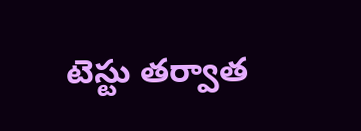టెస్టు తర్వాత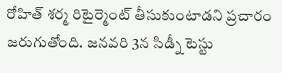రోహిత్ శర్మ రిటైర్మెంట్ తీసుకుంటాడని ప్రచారం జరుగుతోంది. జనవరి 3న సిడ్నీ టెస్టు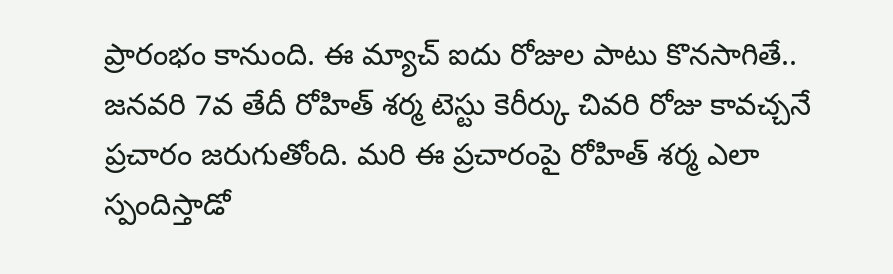ప్రారంభం కానుంది. ఈ మ్యాచ్ ఐదు రోజుల పాటు కొనసాగితే.. జనవరి 7వ తేదీ రోహిత్ శర్మ టెస్టు కెరీర్కు చివరి రోజు కావచ్చనే ప్రచారం జరుగుతోంది. మరి ఈ ప్రచారంపై రోహిత్ శర్మ ఎలా స్పందిస్తాడో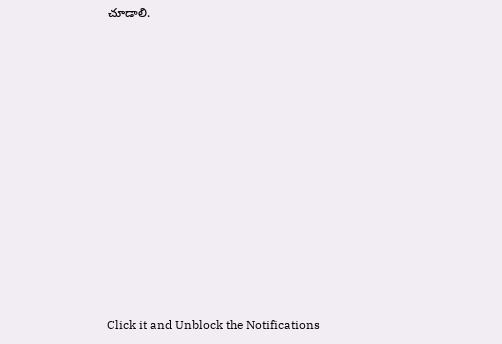చూడాలి.












Click it and Unblock the Notifications